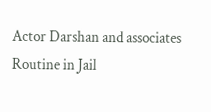Actor Darshan and associates Routine in Jail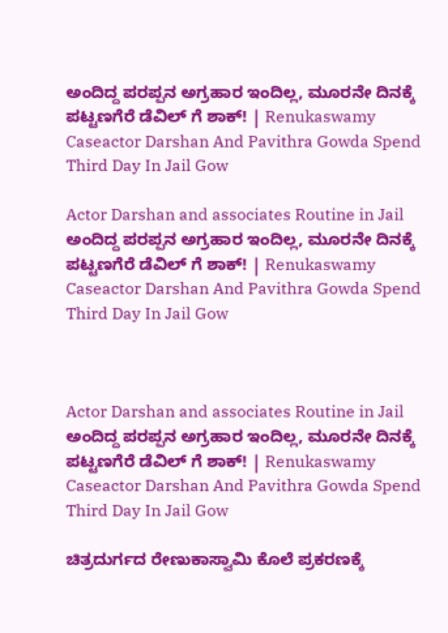ಅಂದಿದ್ದ ಪರಪ್ಪನ ಅಗ್ರಹಾರ ಇಂದಿಲ್ಲ, ಮೂರನೇ ದಿನಕ್ಕೆ ಪಟ್ಟಣಗೆರೆ ಡೆವಿಲ್ ಗೆ ಶಾಕ್! | Renukaswamy Caseactor Darshan And Pavithra Gowda Spend Third Day In Jail Gow

Actor Darshan and associates Routine in Jail ಅಂದಿದ್ದ ಪರಪ್ಪನ ಅಗ್ರಹಾರ ಇಂದಿಲ್ಲ, ಮೂರನೇ ದಿನಕ್ಕೆ ಪಟ್ಟಣಗೆರೆ ಡೆವಿಲ್ ಗೆ ಶಾಕ್! | Renukaswamy Caseactor Darshan And Pavithra Gowda Spend Third Day In Jail Gow



Actor Darshan and associates Routine in Jail ಅಂದಿದ್ದ ಪರಪ್ಪನ ಅಗ್ರಹಾರ ಇಂದಿಲ್ಲ, ಮೂರನೇ ದಿನಕ್ಕೆ ಪಟ್ಟಣಗೆರೆ ಡೆವಿಲ್ ಗೆ ಶಾಕ್! | Renukaswamy Caseactor Darshan And Pavithra Gowda Spend Third Day In Jail Gow

ಚಿತ್ರದುರ್ಗದ ರೇಣುಕಾಸ್ವಾಮಿ ಕೊಲೆ ಪ್ರಕರಣಕ್ಕೆ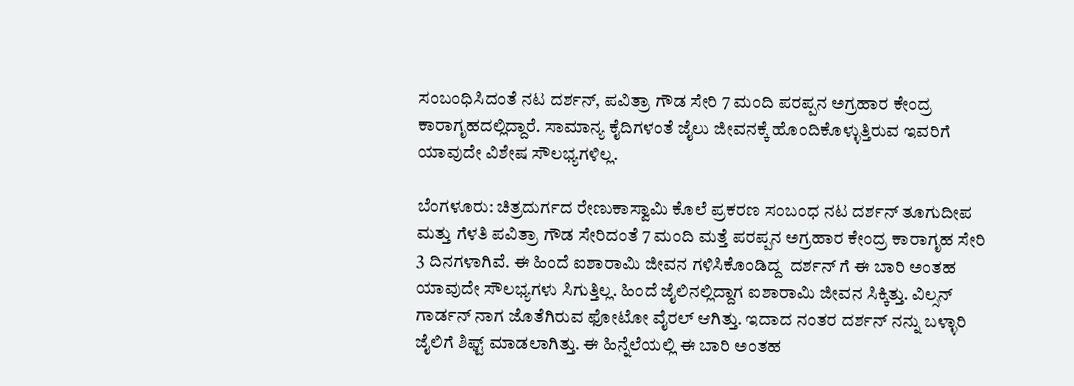ಸಂಬಂಧಿಸಿದಂತೆ ನಟ ದರ್ಶನ್, ಪವಿತ್ರಾ ಗೌಡ ಸೇರಿ 7 ಮಂದಿ ಪರಪ್ಪನ ಅಗ್ರಹಾರ ಕೇಂದ್ರ ಕಾರಾಗೃಹದಲ್ಲಿದ್ದಾರೆ. ಸಾಮಾನ್ಯ ಕೈದಿಗಳಂತೆ ಜೈಲು ಜೀವನಕ್ಕೆ ಹೊಂದಿಕೊಳ್ಳುತ್ತಿರುವ ಇವರಿಗೆ ಯಾವುದೇ ವಿಶೇಷ ಸೌಲಭ್ಯಗಳಿಲ್ಲ.

ಬೆಂಗಳೂರು: ಚಿತ್ರದುರ್ಗದ ರೇಣುಕಾಸ್ವಾಮಿ ಕೊಲೆ ಪ್ರಕರಣ ಸಂಬಂಧ ನಟ ದರ್ಶನ್ ತೂಗುದೀಪ ಮತ್ತು ಗೆಳತಿ ಪವಿತ್ರಾ ಗೌಡ ಸೇರಿದಂತೆ 7 ಮಂದಿ ಮತ್ತೆ ಪರಪ್ಪನ ಅಗ್ರಹಾರ ಕೇಂದ್ರ ಕಾರಾಗೃಹ ಸೇರಿ 3 ದಿನಗಳಾಗಿವೆ. ಈ ಹಿಂದೆ ಐಶಾರಾಮಿ ಜೀವನ ಗಳಿಸಿಕೊಂಡಿದ್ದ  ದರ್ಶನ್ ಗೆ ಈ ಬಾರಿ ಅಂತಹ ಯಾವುದೇ ಸೌಲಭ್ಯಗಳು ಸಿಗುತ್ತಿಲ್ಲ. ಹಿಂದೆ ಜೈಲಿನಲ್ಲಿದ್ದಾಗ ಐಶಾರಾಮಿ ಜೀವನ ಸಿಕ್ಕಿತ್ತು. ವಿಲ್ಸನ್ ಗಾರ್ಡನ್ ನಾಗ ಜೊತೆಗಿರುವ ಫೋಟೋ ವೈರಲ್ ಆಗಿತ್ತು. ಇದಾದ ನಂತರ ದರ್ಶನ್‌ ನನ್ನು ಬಳ್ಳಾರಿ ಜೈಲಿಗೆ ಶಿಫ್ಟ್ ಮಾಡಲಾಗಿತ್ತು. ಈ ಹಿನ್ನೆಲೆಯಲ್ಲಿ ಈ ಬಾರಿ ಅಂತಹ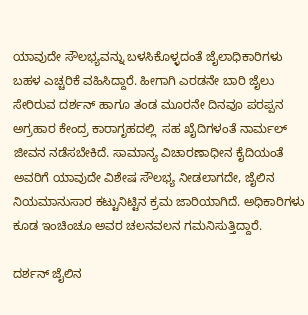ಯಾವುದೇ ಸೌಲಭ್ಯವನ್ನು ಬಳಸಿಕೊಳ್ಳದಂತೆ ಜೈಲಾಧಿಕಾರಿಗಳು ಬಹಳ ಎಚ್ಚರಿಕೆ ವಹಿಸಿದ್ದಾರೆ. ಹೀಗಾಗಿ ಎರಡನೇ ಬಾರಿ ಜೈಲು ಸೇರಿರುವ ದರ್ಶನ್ ಹಾಗೂ ತಂಡ ಮೂರನೇ ದಿನವೂ ಪರಪ್ಪನ ಅಗ್ರಹಾರ ಕೇಂದ್ರ ಕಾರಾಗೃಹದಲ್ಲಿ  ಸಹ ಖೈದಿಗಳಂತೆ ನಾರ್ಮಲ್ ಜೀವನ ನಡೆಸಬೇಕಿದೆ. ಸಾಮಾನ್ಯ ವಿಚಾರಣಾಧೀನ ಕೈದಿಯಂತೆ ಅವರಿಗೆ ಯಾವುದೇ ವಿಶೇಷ ಸೌಲಭ್ಯ ನೀಡಲಾಗದೇ, ಜೈಲಿನ ನಿಯಮಾನುಸಾರ ಕಟ್ಟುನಿಟ್ಟಿನ ಕ್ರಮ ಜಾರಿಯಾಗಿದೆ. ಅಧಿಕಾರಿಗಳು ಕೂಡ ಇಂಚಿಂಚೂ ಅವರ ಚಲನವಲನ ಗಮನಿಸುತ್ತಿದ್ದಾರೆ.

ದರ್ಶನ್ ಜೈಲಿನ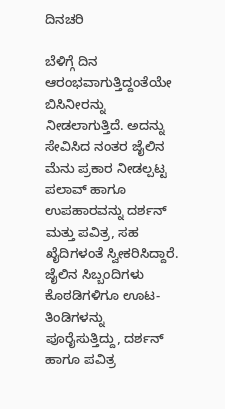ದಿನಚರಿ

ಬೆಳಿಗ್ಗೆ ದಿನ ಆರಂಭವಾಗುತ್ತಿದ್ದಂತೆಯೇ ಬಿಸಿನೀರನ್ನು ನೀಡಲಾಗುತ್ತಿದೆ. ಅದನ್ನು ಸೇವಿಸಿದ ನಂತರ ಜೈಲಿನ ಮೆನು ಪ್ರಕಾರ ನೀಡಲ್ಪಟ್ಟ ಪಲಾವ್ ಹಾಗೂ ಉಪಹಾರವನ್ನು ದರ್ಶನ್ ಮತ್ತು ಪವಿತ್ರ, ಸಹ ಖೈದಿಗಳಂತೆ ಸ್ವೀಕರಿಸಿದ್ದಾರೆ. ಜೈಲಿನ ಸಿಬ್ಬಂದಿಗಳು ಕೊಠಡಿಗಳಿಗೂ ಊಟ-ತಿಂಡಿಗಳನ್ನು ಪೂರೈಸುತ್ತಿದ್ದು, ದರ್ಶನ್ ಹಾಗೂ ಪವಿತ್ರ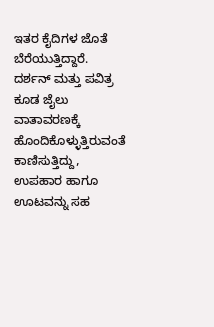ಇತರ ಕೈದಿಗಳ ಜೊತೆ ಬೆರೆಯುತ್ತಿದ್ದಾರೆ. ದರ್ಶನ್ ಮತ್ತು ಪವಿತ್ರ ಕೂಡ ಜೈಲು ವಾತಾವರಣಕ್ಕೆ ಹೊಂದಿಕೊಳ್ಳುತ್ತಿರುವಂತೆ ಕಾಣಿಸುತ್ತಿದ್ದು, ಉಪಹಾರ ಹಾಗೂ ಊಟವನ್ನು ಸಹ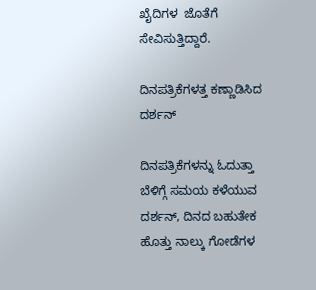ಖೈದಿಗಳ  ಜೊತೆಗೆ ಸೇವಿಸುತ್ತಿದ್ದಾರೆ.

ದಿನಪತ್ರಿಕೆಗಳತ್ತ ಕಣ್ಣಾಡಿಸಿದ ದರ್ಶನ್

ದಿನಪತ್ರಿಕೆಗಳನ್ನು ಓದುತ್ತಾ ಬೆಳಿಗ್ಗೆ ಸಮಯ ಕಳೆಯುವ ದರ್ಶನ್, ದಿನದ ಬಹುತೇಕ ಹೊತ್ತು ನಾಲ್ಕು ಗೋಡೆಗಳ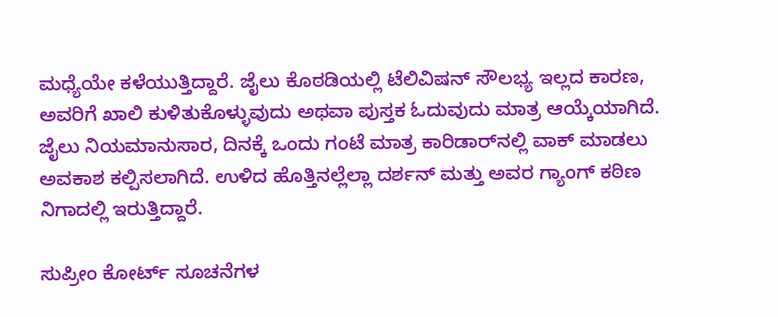ಮಧ್ಯೆಯೇ ಕಳೆಯುತ್ತಿದ್ದಾರೆ. ಜೈಲು ಕೊಠಡಿಯಲ್ಲಿ ಟೆಲಿವಿಷನ್‌ ಸೌಲಭ್ಯ ಇಲ್ಲದ ಕಾರಣ, ಅವರಿಗೆ ಖಾಲಿ ಕುಳಿತುಕೊಳ್ಳುವುದು ಅಥವಾ ಪುಸ್ತಕ ಓದುವುದು ಮಾತ್ರ ಆಯ್ಕೆಯಾಗಿದೆ. ಜೈಲು ನಿಯಮಾನುಸಾರ, ದಿನಕ್ಕೆ ಒಂದು ಗಂಟೆ ಮಾತ್ರ ಕಾರಿಡಾರ್‌ನಲ್ಲಿ ವಾಕ್ ಮಾಡಲು ಅವಕಾಶ ಕಲ್ಪಿಸಲಾಗಿದೆ. ಉಳಿದ ಹೊತ್ತಿನಲ್ಲೆಲ್ಲಾ ದರ್ಶನ್ ಮತ್ತು ಅವರ ಗ್ಯಾಂಗ್ ಕಠಿಣ ನಿಗಾದಲ್ಲಿ ಇರುತ್ತಿದ್ದಾರೆ.

ಸುಪ್ರೀಂ ಕೋರ್ಟ್ ಸೂಚನೆಗಳ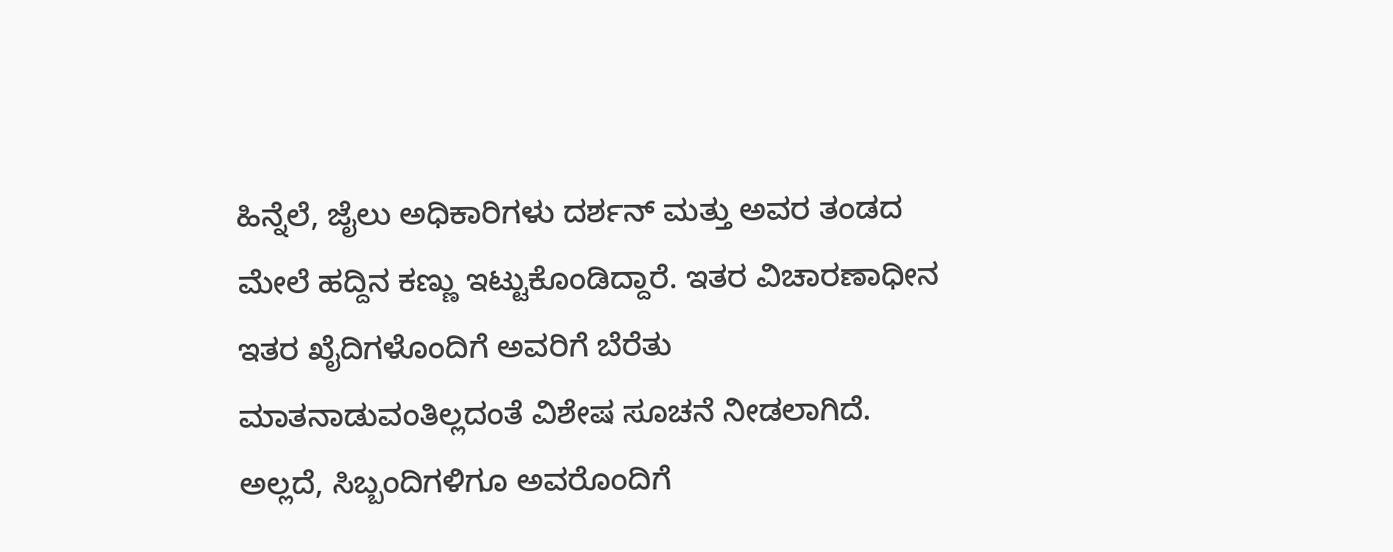ಹಿನ್ನೆಲೆ, ಜೈಲು ಅಧಿಕಾರಿಗಳು ದರ್ಶನ್ ಮತ್ತು ಅವರ ತಂಡದ ಮೇಲೆ ಹದ್ದಿನ ಕಣ್ಣು ಇಟ್ಟುಕೊಂಡಿದ್ದಾರೆ. ಇತರ ವಿಚಾರಣಾಧೀನ ಇತರ ಖೈದಿಗಳೊಂದಿಗೆ ಅವರಿಗೆ ಬೆರೆತು ಮಾತನಾಡುವಂತಿಲ್ಲದಂತೆ ವಿಶೇಷ ಸೂಚನೆ ನೀಡಲಾಗಿದೆ. ಅಲ್ಲದೆ, ಸಿಬ್ಬಂದಿಗಳಿಗೂ ಅವರೊಂದಿಗೆ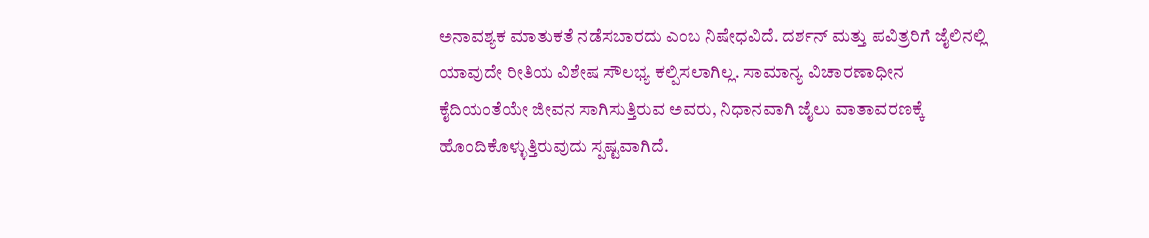ಅನಾವಶ್ಯಕ ಮಾತುಕತೆ ನಡೆಸಬಾರದು ಎಂಬ ನಿಷೇಧವಿದೆ. ದರ್ಶನ್ ಮತ್ತು ಪವಿತ್ರರಿಗೆ ಜೈಲಿನಲ್ಲಿ ಯಾವುದೇ ರೀತಿಯ ವಿಶೇಷ ಸೌಲಭ್ಯ ಕಲ್ಪಿಸಲಾಗಿಲ್ಲ. ಸಾಮಾನ್ಯ ವಿಚಾರಣಾಧೀನ ಕೈದಿಯಂತೆಯೇ ಜೀವನ ಸಾಗಿಸುತ್ತಿರುವ ಅವರು, ನಿಧಾನವಾಗಿ ಜೈಲು ವಾತಾವರಣಕ್ಕೆ ಹೊಂದಿಕೊಳ್ಳುತ್ತಿರುವುದು ಸ್ಪಷ್ಟವಾಗಿದೆ.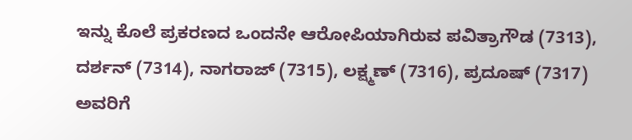ಇನ್ನು ಕೊಲೆ ಪ್ರಕರಣದ ಒಂದನೇ ಆರೋಪಿಯಾಗಿರುವ ಪವಿತ್ರಾಗೌಡ (7313), ದರ್ಶನ್ (7314), ನಾಗರಾಜ್‌ (7315), ಲಕ್ಷ್ಮಣ್ (7316), ಪ್ರದೂಷ್ (7317) ಅವರಿಗೆ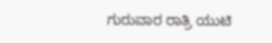ಗುರುವಾರ ರಾತ್ರಿ ಯುಟಿ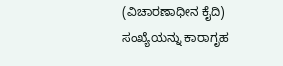(ವಿಚಾರಣಾಧೀನ ಕೈದಿ) ಸಂಖ್ಯೆಯನ್ನು ಕಾರಾಗೃಹ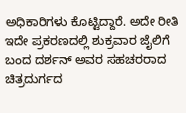ಅಧಿಕಾರಿಗಳು ಕೊಟ್ಟಿದ್ದಾರೆ. ಅದೇ ರೀತಿ ಇದೇ ಪ್ರಕರಣದಲ್ಲಿ ಶುಕ್ರವಾರ ಜೈಲಿಗೆ ಬಂದ ದರ್ಶನ್ ಅವರ ಸಹಚರರಾದ ಚಿತ್ರದುರ್ಗದ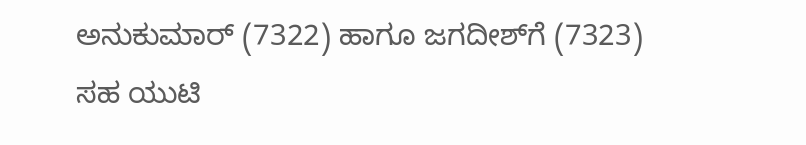ಅನುಕುಮಾರ್ (7322) ಹಾಗೂ ಜಗದೀಶ್‌ಗೆ (7323) ಸಹ ಯುಟಿ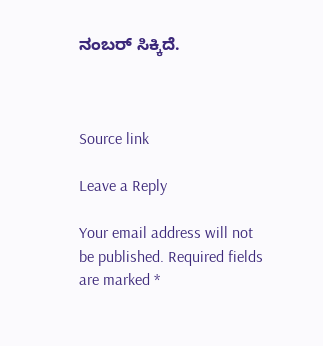ನಂಬರ್ ಸಿಕ್ಕಿದೆ.



Source link

Leave a Reply

Your email address will not be published. Required fields are marked *